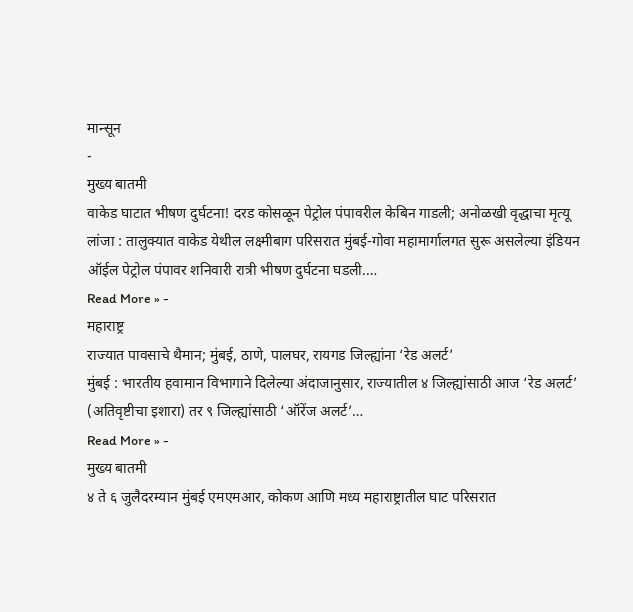मान्सून
-
मुख्य बातमी
वाकेड घाटात भीषण दुर्घटना! दरड कोसळून पेट्रोल पंपावरील केबिन गाडली; अनोळखी वृद्धाचा मृत्यू
लांजा : तालुक्यात वाकेड येथील लक्ष्मीबाग परिसरात मुंबई-गोवा महामार्गालगत सुरू असलेल्या इंडियन ऑईल पेट्रोल पंपावर शनिवारी रात्री भीषण दुर्घटना घडली.…
Read More » -
महाराष्ट्र
राज्यात पावसाचे थैमान; मुंबई, ठाणे, पालघर, रायगड जिल्ह्यांना ‘रेड अलर्ट’
मुंबई : भारतीय हवामान विभागाने दिलेल्या अंदाजानुसार, राज्यातील ४ जिल्ह्यांसाठी आज ‘रेड अलर्ट’ (अतिवृष्टीचा इशारा) तर ९ जिल्ह्यांसाठी ‘ऑरेंज अलर्ट’…
Read More » -
मुख्य बातमी
४ ते ६ जुलैदरम्यान मुंबई एमएमआर, कोकण आणि मध्य महाराष्ट्रातील घाट परिसरात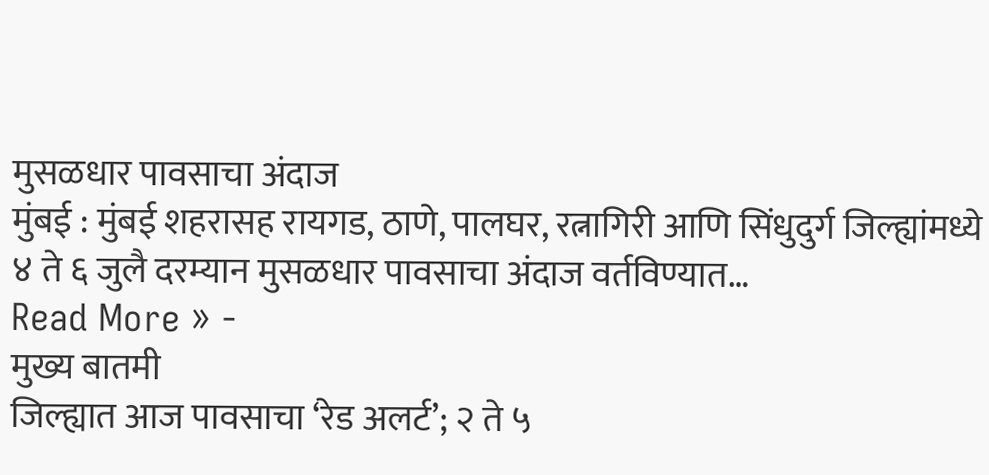मुसळधार पावसाचा अंदाज
मुंबई : मुंबई शहरासह रायगड, ठाणे, पालघर, रत्नागिरी आणि सिंधुदुर्ग जिल्ह्यांमध्ये ४ ते ६ जुलै दरम्यान मुसळधार पावसाचा अंदाज वर्तविण्यात…
Read More » -
मुख्य बातमी
जिल्ह्यात आज पावसाचा ‘रेड अलर्ट’; २ ते ५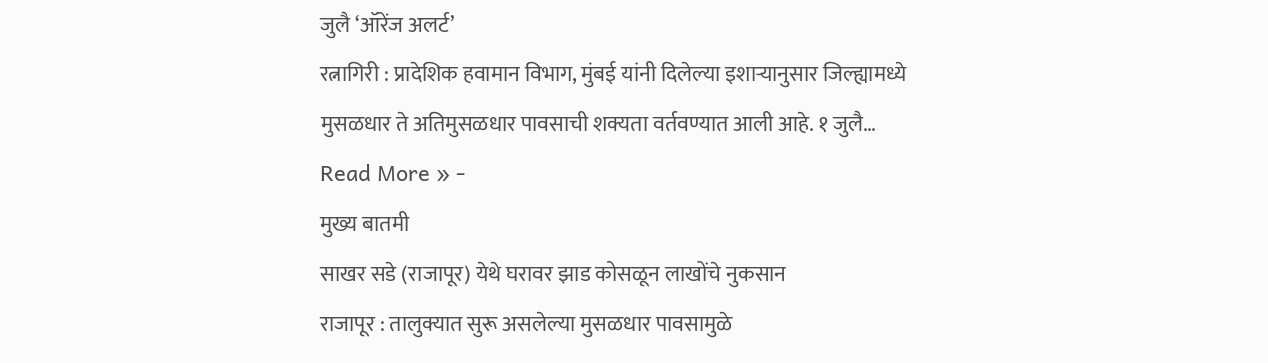जुलै ‘ऑरेंज अलर्ट’
रत्नागिरी : प्रादेशिक हवामान विभाग, मुंबई यांनी दिलेल्या इशाऱ्यानुसार जिल्ह्यामध्ये मुसळधार ते अतिमुसळधार पावसाची शक्यता वर्तवण्यात आली आहे. १ जुलै…
Read More » -
मुख्य बातमी
साखर सडे (राजापूर) येथे घरावर झाड कोसळून लाखोंचे नुकसान
राजापूर : तालुक्यात सुरू असलेल्या मुसळधार पावसामुळे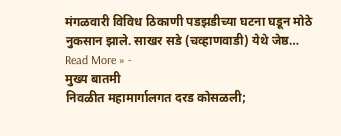मंगळवारी विविध ठिकाणी पडझडीच्या घटना घडून मोठे नुकसान झाले. साखर सडे (चव्हाणवाडी) येथे जेष्ठ…
Read More » -
मुख्य बातमी
निवळीत महामार्गालगत दरड कोसळली;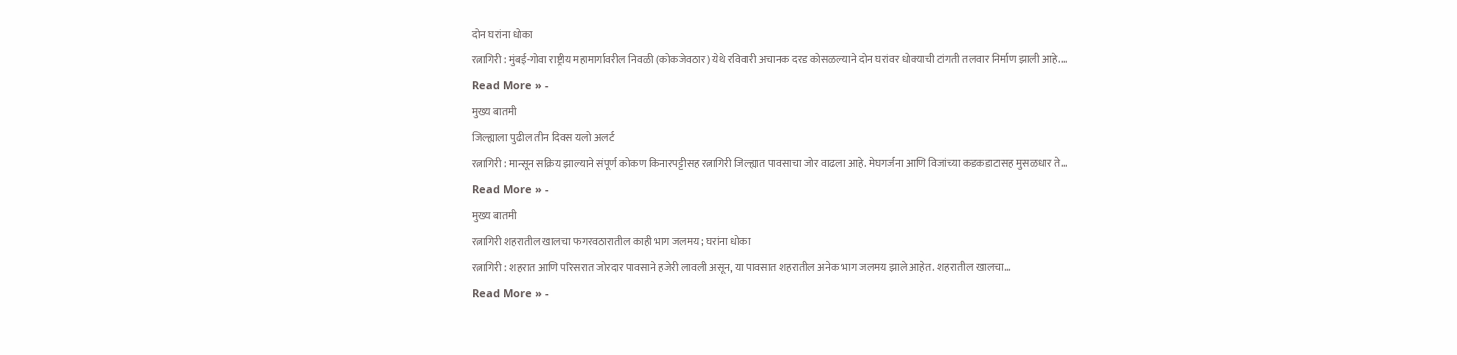दोन घरांना धोका
रत्नागिरी : मुंबई-गोवा राष्ट्रीय महामार्गावरील निवळी (कोकजेवठार) येथे रविवारी अचानक दरड कोसळल्याने दोन घरांवर धोक्याची टांगती तलवार निर्माण झाली आहे.…
Read More » -
मुख्य बातमी
जिल्ह्याला पुढील तीन दिवस यलो अलर्ट
रत्नागिरी : मान्सून सक्रिय झाल्याने संपूर्ण कोकण किनारपट्टीसह रत्नागिरी जिल्ह्यात पावसाचा जोर वाढला आहे. मेघगर्जना आणि विजांच्या कडकडाटासह मुसळधार ते…
Read More » -
मुख्य बातमी
रत्नागिरी शहरातील खालचा फगरवठारातील काही भाग जलमय; घरांना धोका
रत्नागिरी : शहरात आणि परिसरात जोरदार पावसाने हजेरी लावली असून, या पावसात शहरातील अनेक भाग जलमय झाले आहेत. शहरातील खालचा…
Read More » -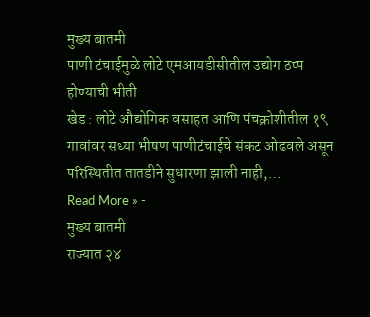मुख्य बातमी
पाणी टंचाईमुळे लोटे एमआयडीसीतील उद्योग ठप्प होण्याची भीती
खेड : लोटे औद्योगिक वसाहत आणि पंचक्रोशीतील १९ गावांवर सध्या भीषण पाणीटंचाईचे संकट ओढवले असून परिस्थितीत तातडीने सुधारणा झाली नाही,…
Read More » -
मुख्य बातमी
राज्यात २४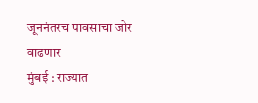जूननंतरच पावसाचा जोर वाढणार
मुंबई : राज्यात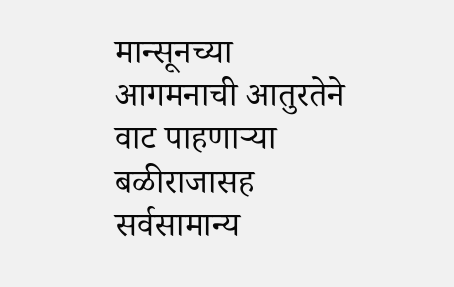मान्सूनच्या आगमनाची आतुरतेने वाट पाहणाऱ्या बळीराजासह सर्वसामान्य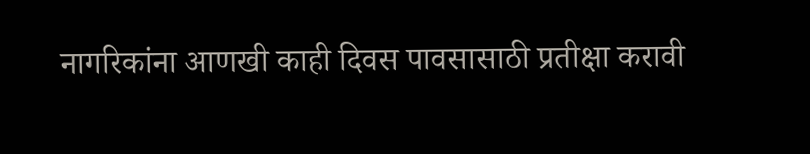नागरिकांना आणखी काही दिवस पावसासाठी प्रतीक्षा करावी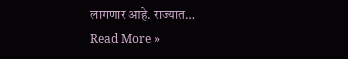लागणार आहे. राज्यात…
Read More »